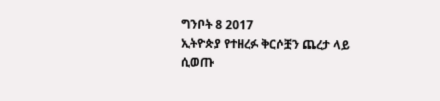ግንቦት 8 2017
ኢትዮጵያ የተዘረፉ ቅርሶቿን ጨረታ ላይ ሲወጡ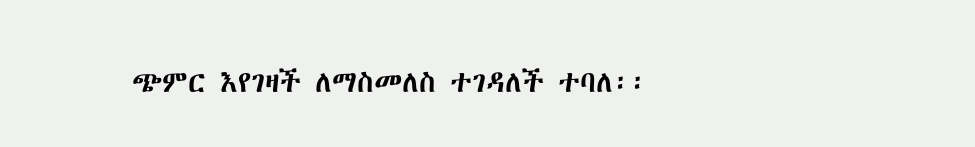ጭምር እየገዛች ለማስመለስ ተገዳለች ተባለ፡፡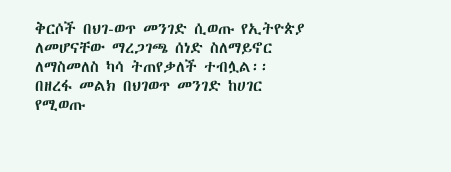ቅርሶች በህገ-ወጥ መንገድ ሲወጡ የኢትዮጵያ ለመሆናቸው ማረጋገጫ ሰነድ ስለማይኖር ለማስመለስ ካሳ ትጠየቃለች ተብሏል፡፡
በዘረፋ መልክ በህገወጥ መንገድ ከሀገር የሚወጡ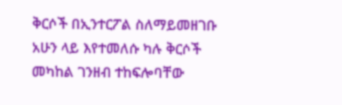ቅርሶች በኢንተርፖል ስለማይመዘገቡ አሁን ላይ እየተመለሱ ካሉ ቅርሶች መካከል ገንዘብ ተከፍሎባቸው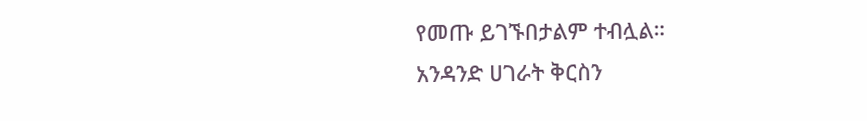የመጡ ይገኙበታልም ተብሏል።
አንዳንድ ሀገራት ቅርስን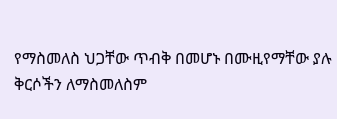የማስመለስ ህጋቸው ጥብቅ በመሆኑ በሙዚየማቸው ያሉ ቅርሶችን ለማስመለስም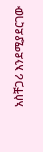አስቸጋሪ እንደሚያደርገው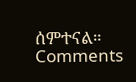ሰምተናል።
Comments